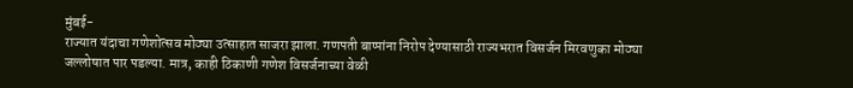मुंबई-
राज्यात यंदाचा गणेशोत्सव मोठ्या उत्साहात साजरा झाला. गणपती बाप्पांना निरोप देण्यासाठी राज्यभरात विसर्जन मिरवणुका मोठ्या जल्लोषात पार पडल्या. मात्र, काही ठिकाणी गणेश विसर्जनाच्या वेळी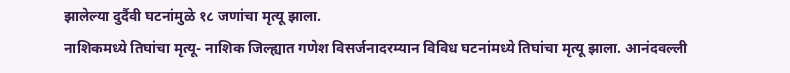झालेल्या दुर्दैवी घटनांमुळे १८ जणांचा मृत्यू झाला.
नाशिकमध्ये तिघांचा मृत्यू- नाशिक जिल्ह्यात गणेश विसर्जनादरम्यान विविध घटनांमध्ये तिघांचा मृत्यू झाला. आनंदवल्ली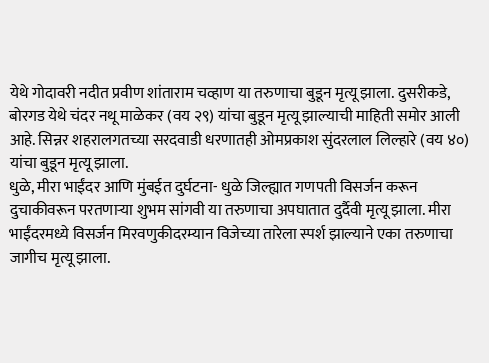येथे गोदावरी नदीत प्रवीण शांताराम चव्हाण या तरुणाचा बुडून मृत्यू झाला. दुसरीकडे, बोरगड येथे चंदर नथू माळेकर (वय २९) यांचा बुडून मृत्यू झाल्याची माहिती समोर आली आहे. सिन्नर शहरालगतच्या सरदवाडी धरणातही ओमप्रकाश सुंदरलाल लिल्हारे (वय ४०) यांचा बुडून मृत्यू झाला.
धुळे, मीरा भाईंदर आणि मुंबईत दुर्घटना- धुळे जिल्ह्यात गणपती विसर्जन करून दुचाकीवरून परतणाऱ्या शुभम सांगवी या तरुणाचा अपघातात दुर्दैवी मृत्यू झाला. मीरा भाईंदरमध्ये विसर्जन मिरवणुकीदरम्यान विजेच्या तारेला स्पर्श झाल्याने एका तरुणाचा जागीच मृत्यू झाला.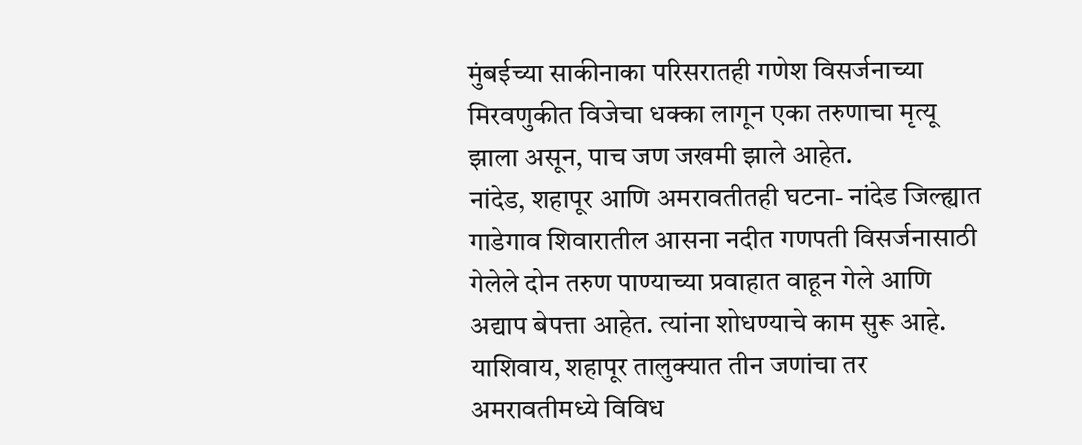मुंबईच्या साकीनाका परिसरातही गणेश विसर्जनाच्या मिरवणुकीत विजेचा धक्का लागून एका तरुणाचा मृत्यू झाला असून, पाच जण जखमी झाले आहेत.
नांदेड, शहापूर आणि अमरावतीतही घटना- नांदेड जिल्ह्यात गाडेगाव शिवारातील आसना नदीत गणपती विसर्जनासाठी गेलेले दोन तरुण पाण्याच्या प्रवाहात वाहून गेले आणि अद्याप बेपत्ता आहेत. त्यांना शोधण्याचे काम सुरू आहे. याशिवाय, शहापूर तालुक्यात तीन जणांचा तर अमरावतीमध्ये विविध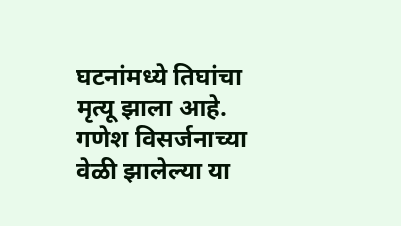घटनांमध्ये तिघांचा मृत्यू झाला आहे. गणेश विसर्जनाच्या वेळी झालेल्या या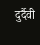दुर्दैवी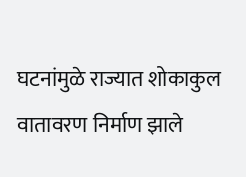घटनांमुळे राज्यात शोकाकुल वातावरण निर्माण झाले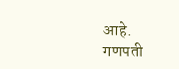आहे.
गणपती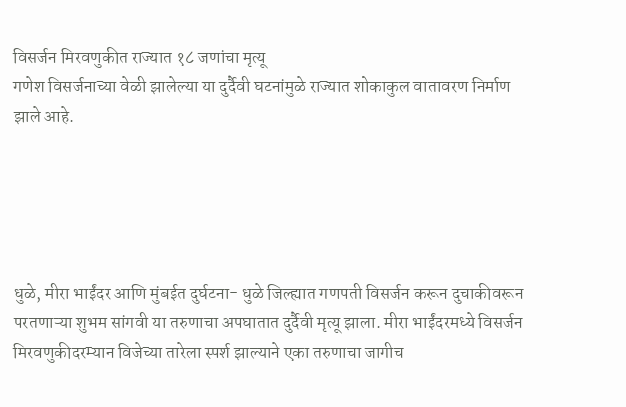विसर्जन मिरवणुकीत राज्यात १८ जणांचा मृत्यू
गणेश विसर्जनाच्या वेळी झालेल्या या दुर्दैवी घटनांमुळे राज्यात शोकाकुल वातावरण निर्माण झाले आहे.





धुळे, मीरा भाईंदर आणि मुंबईत दुर्घटना- धुळे जिल्ह्यात गणपती विसर्जन करून दुचाकीवरून परतणाऱ्या शुभम सांगवी या तरुणाचा अपघातात दुर्दैवी मृत्यू झाला. मीरा भाईंदरमध्ये विसर्जन मिरवणुकीदरम्यान विजेच्या तारेला स्पर्श झाल्याने एका तरुणाचा जागीच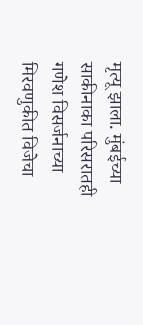मृत्यू झाला. मुंबईच्या साकीनाका परिसरातही गणेश विसर्जनाच्या मिरवणुकीत विजेचा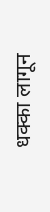धक्का लागून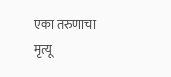एका तरुणाचा मृत्यू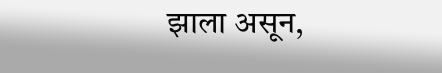झाला असून,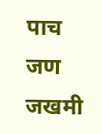पाच जण जखमी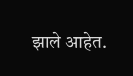झाले आहेत.